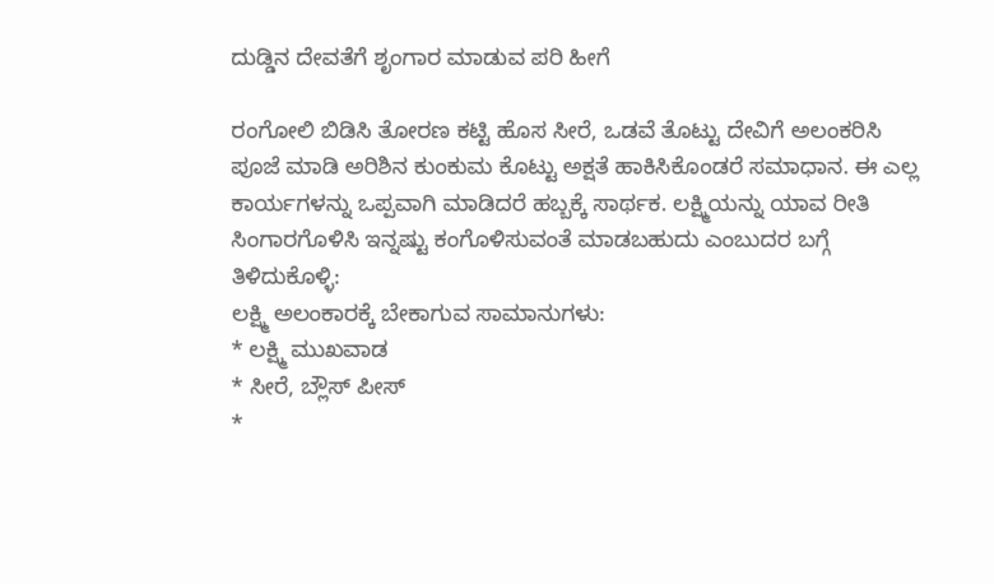ದುಡ್ಡಿನ ದೇವತೆಗೆ ಶೃಂಗಾರ ಮಾಡುವ ಪರಿ ಹೀಗೆ

ರಂಗೋಲಿ ಬಿಡಿಸಿ ತೋರಣ ಕಟ್ಟಿ ಹೊಸ ಸೀರೆ, ಒಡವೆ ತೊಟ್ಟು ದೇವಿಗೆ ಅಲಂಕರಿಸಿ ಪೂಜೆ ಮಾಡಿ ಅರಿಶಿನ ಕುಂಕುಮ ಕೊಟ್ಟು ಅಕ್ಷತೆ ಹಾಕಿಸಿಕೊಂಡರೆ ಸಮಾಧಾನ. ಈ ಎಲ್ಲ ಕಾರ್ಯಗಳನ್ನು ಒಪ್ಪವಾಗಿ ಮಾಡಿದರೆ ಹಬ್ಬಕ್ಕೆ ಸಾರ್ಥಕ. ಲಕ್ಷ್ಮಿಯನ್ನು ಯಾವ ರೀತಿ ಸಿಂಗಾರಗೊಳಿಸಿ ಇನ್ನಷ್ಟು ಕಂಗೊಳಿಸುವಂತೆ ಮಾಡಬಹುದು ಎಂಬುದರ ಬಗ್ಗೆ ತಿಳಿದುಕೊಳ್ಳಿ:
ಲಕ್ಷ್ಮಿ ಅಲಂಕಾರಕ್ಕೆ ಬೇಕಾಗುವ ಸಾಮಾನುಗಳು:
* ಲಕ್ಷ್ಮಿ ಮುಖವಾಡ
* ಸೀರೆ, ಬ್ಲೌಸ್ ಪೀಸ್
*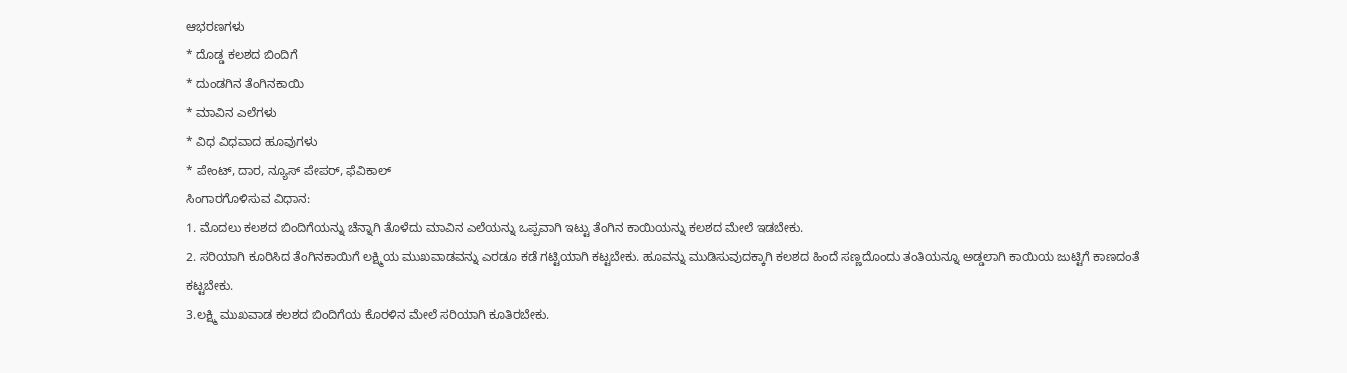ಆಭರಣಗಳು
* ದೊಡ್ಡ ಕಲಶದ ಬಿಂದಿಗೆ
* ದುಂಡಗಿನ ತೆಂಗಿನಕಾಯಿ
* ಮಾವಿನ ಎಲೆಗಳು
* ವಿಧ ವಿಧವಾದ ಹೂವುಗಳು
* ಪೇಂಟ್, ದಾರ, ನ್ಯೂಸ್ ಪೇಪರ್, ಫೆವಿಕಾಲ್
ಸಿಂಗಾರಗೊಳಿಸುವ ವಿಧಾನ:
1. ಮೊದಲು ಕಲಶದ ಬಿಂದಿಗೆಯನ್ನು ಚೆನ್ನಾಗಿ ತೊಳೆದು ಮಾವಿನ ಎಲೆಯನ್ನು ಒಪ್ಪವಾಗಿ ಇಟ್ಟು ತೆಂಗಿನ ಕಾಯಿಯನ್ನು ಕಲಶದ ಮೇಲೆ ಇಡಬೇಕು.
2. ಸರಿಯಾಗಿ ಕೂರಿಸಿದ ತೆಂಗಿನಕಾಯಿಗೆ ಲಕ್ಷ್ಮಿಯ ಮುಖವಾಡವನ್ನು ಎರಡೂ ಕಡೆ ಗಟ್ಟಿಯಾಗಿ ಕಟ್ಟಬೇಕು. ಹೂವನ್ನು ಮುಡಿಸುವುದಕ್ಕಾಗಿ ಕಲಶದ ಹಿಂದೆ ಸಣ್ಣದೊಂದು ತಂತಿಯನ್ನೂ ಅಡ್ಡಲಾಗಿ ಕಾಯಿಯ ಜುಟ್ಟಿಗೆ ಕಾಣದಂತೆ ಕಟ್ಟಬೇಕು.
3.ಲಕ್ಷ್ಮಿ ಮುಖವಾಡ ಕಲಶದ ಬಿಂದಿಗೆಯ ಕೊರಳಿನ ಮೇಲೆ ಸರಿಯಾಗಿ ಕೂತಿರಬೇಕು.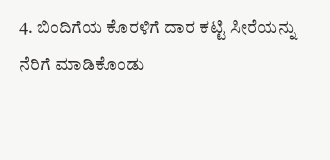4. ಬಿಂದಿಗೆಯ ಕೊರಳಿಗೆ ದಾರ ಕಟ್ಟಿ ಸೀರೆಯನ್ನು ನೆರಿಗೆ ಮಾಡಿಕೊಂಡು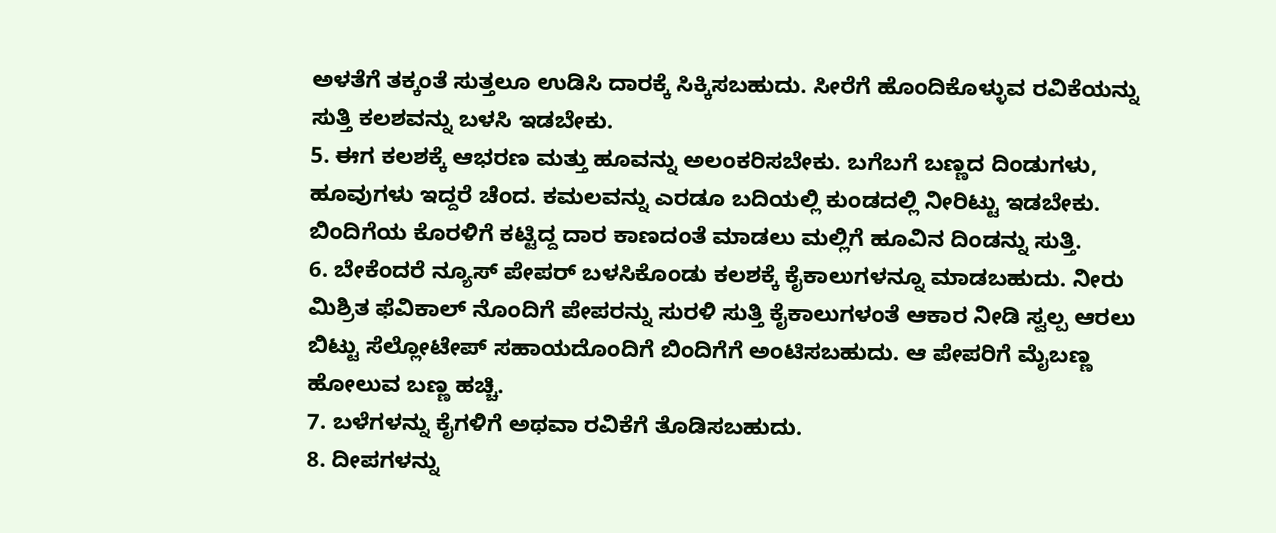ಅಳತೆಗೆ ತಕ್ಕಂತೆ ಸುತ್ತಲೂ ಉಡಿಸಿ ದಾರಕ್ಕೆ ಸಿಕ್ಕಿಸಬಹುದು. ಸೀರೆಗೆ ಹೊಂದಿಕೊಳ್ಳುವ ರವಿಕೆಯನ್ನು ಸುತ್ತಿ ಕಲಶವನ್ನು ಬಳಸಿ ಇಡಬೇಕು.
5. ಈಗ ಕಲಶಕ್ಕೆ ಆಭರಣ ಮತ್ತು ಹೂವನ್ನು ಅಲಂಕರಿಸಬೇಕು. ಬಗೆಬಗೆ ಬಣ್ಣದ ದಿಂಡುಗಳು, ಹೂವುಗಳು ಇದ್ದರೆ ಚೆಂದ. ಕಮಲವನ್ನು ಎರಡೂ ಬದಿಯಲ್ಲಿ ಕುಂಡದಲ್ಲಿ ನೀರಿಟ್ಟು ಇಡಬೇಕು. ಬಿಂದಿಗೆಯ ಕೊರಳಿಗೆ ಕಟ್ಟಿದ್ದ ದಾರ ಕಾಣದಂತೆ ಮಾಡಲು ಮಲ್ಲಿಗೆ ಹೂವಿನ ದಿಂಡನ್ನು ಸುತ್ತಿ.
6. ಬೇಕೆಂದರೆ ನ್ಯೂಸ್ ಪೇಪರ್ ಬಳಸಿಕೊಂಡು ಕಲಶಕ್ಕೆ ಕೈಕಾಲುಗಳನ್ನೂ ಮಾಡಬಹುದು. ನೀರು ಮಿಶ್ರಿತ ಫೆವಿಕಾಲ್ ನೊಂದಿಗೆ ಪೇಪರನ್ನು ಸುರಳಿ ಸುತ್ತಿ ಕೈಕಾಲುಗಳಂತೆ ಆಕಾರ ನೀಡಿ ಸ್ವಲ್ಪ ಆರಲು ಬಿಟ್ಟು ಸೆಲ್ಲೋಟೇಪ್ ಸಹಾಯದೊಂದಿಗೆ ಬಿಂದಿಗೆಗೆ ಅಂಟಿಸಬಹುದು. ಆ ಪೇಪರಿಗೆ ಮೈಬಣ್ಣ ಹೋಲುವ ಬಣ್ಣ ಹಚ್ಚಿ.
7. ಬಳೆಗಳನ್ನು ಕೈಗಳಿಗೆ ಅಥವಾ ರವಿಕೆಗೆ ತೊಡಿಸಬಹುದು.
8. ದೀಪಗಳನ್ನು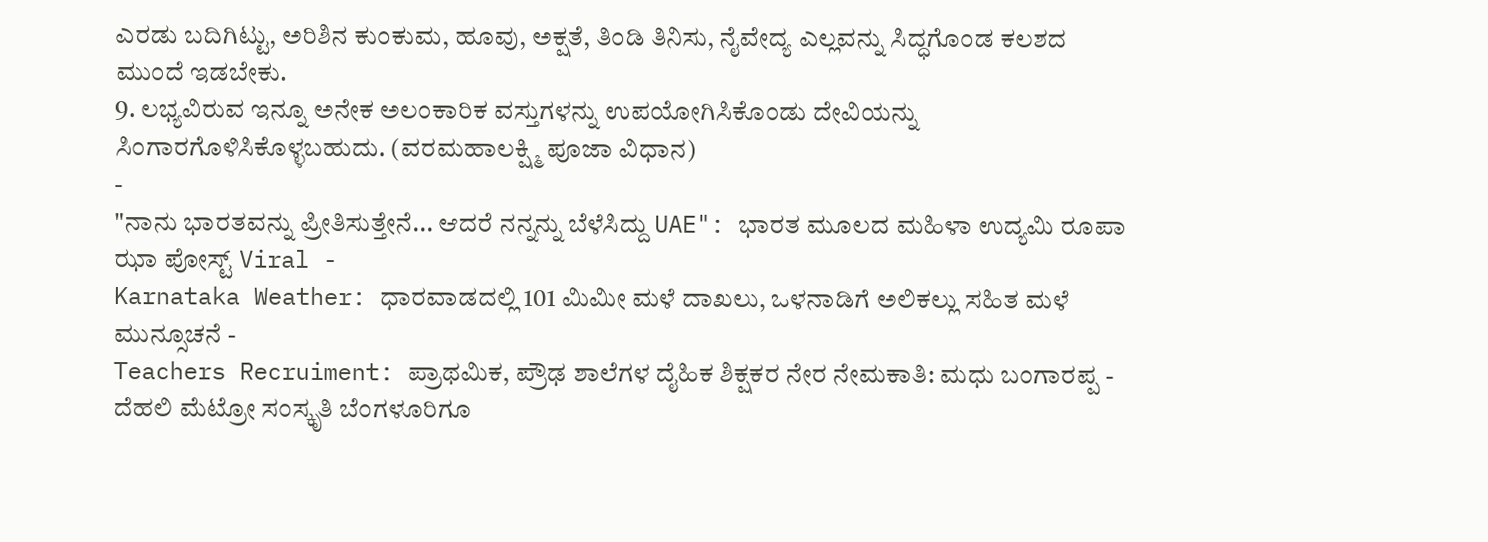ಎರಡು ಬದಿಗಿಟ್ಟು, ಅರಿಶಿನ ಕುಂಕುಮ, ಹೂವು, ಅಕ್ಷತೆ, ತಿಂಡಿ ತಿನಿಸು, ನೈವೇದ್ಯ ಎಲ್ಲವನ್ನು ಸಿದ್ಧಗೊಂಡ ಕಲಶದ ಮುಂದೆ ಇಡಬೇಕು.
9. ಲಭ್ಯವಿರುವ ಇನ್ನೂ ಅನೇಕ ಅಲಂಕಾರಿಕ ವಸ್ತುಗಳನ್ನು ಉಪಯೋಗಿಸಿಕೊಂಡು ದೇವಿಯನ್ನು ಸಿಂಗಾರಗೊಳಿಸಿಕೊಳ್ಳಬಹುದು. (ವರಮಹಾಲಕ್ಷ್ಮಿ ಪೂಜಾ ವಿಧಾನ)
-
"ನಾನು ಭಾರತವನ್ನು ಪ್ರೀತಿಸುತ್ತೇನೆ... ಆದರೆ ನನ್ನನ್ನು ಬೆಳೆಸಿದ್ದು UAE": ಭಾರತ ಮೂಲದ ಮಹಿಳಾ ಉದ್ಯಮಿ ರೂಪಾ ಝಾ ಪೋಸ್ಟ್ Viral -
Karnataka Weather: ಧಾರವಾಡದಲ್ಲಿ 101 ಮಿಮೀ ಮಳೆ ದಾಖಲು, ಒಳನಾಡಿಗೆ ಅಲಿಕಲ್ಲು ಸಹಿತ ಮಳೆ ಮುನ್ಸೂಚನೆ -
Teachers Recruiment: ಪ್ರಾಥಮಿಕ, ಪ್ರೌಢ ಶಾಲೆಗಳ ದೈಹಿಕ ಶಿಕ್ಷಕರ ನೇರ ನೇಮಕಾತಿ: ಮಧು ಬಂಗಾರಪ್ಪ -
ದೆಹಲಿ ಮೆಟ್ರೋ ಸಂಸ್ಕೃತಿ ಬೆಂಗಳೂರಿಗೂ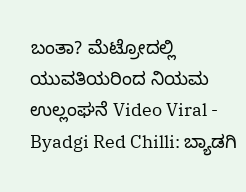ಬಂತಾ? ಮೆಟ್ರೋದಲ್ಲಿ ಯುವತಿಯರಿಂದ ನಿಯಮ ಉಲ್ಲಂಘನೆ Video Viral -
Byadgi Red Chilli: ಬ್ಯಾಡಗಿ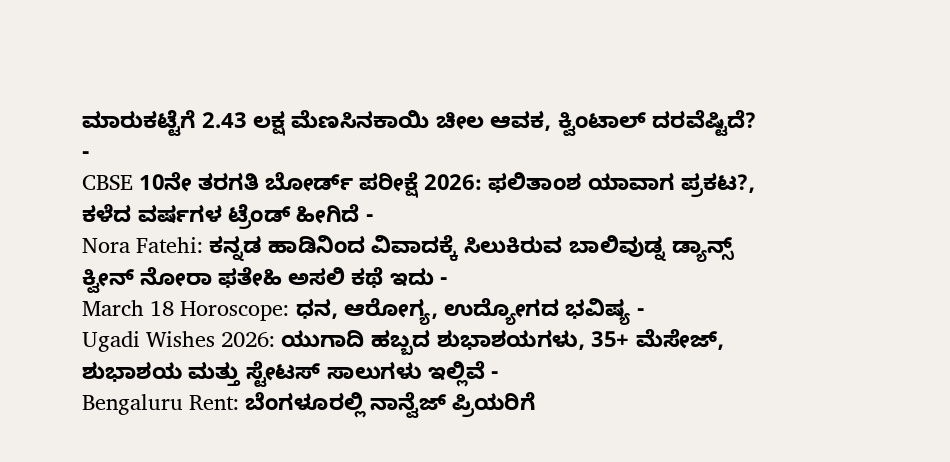ಮಾರುಕಟ್ಟೆಗೆ 2.43 ಲಕ್ಷ ಮೆಣಸಿನಕಾಯಿ ಚೀಲ ಆವಕ, ಕ್ವಿಂಟಾಲ್ ದರವೆಷ್ಟಿದೆ? -
CBSE 10ನೇ ತರಗತಿ ಬೋರ್ಡ್ ಪರೀಕ್ಷೆ 2026: ಫಲಿತಾಂಶ ಯಾವಾಗ ಪ್ರಕಟ?, ಕಳೆದ ವರ್ಷಗಳ ಟ್ರೆಂಡ್ ಹೀಗಿದೆ -
Nora Fatehi: ಕನ್ನಡ ಹಾಡಿನಿಂದ ವಿವಾದಕ್ಕೆ ಸಿಲುಕಿರುವ ಬಾಲಿವುಡ್ನ ಡ್ಯಾನ್ಸ್ ಕ್ವೀನ್ ನೋರಾ ಫತೇಹಿ ಅಸಲಿ ಕಥೆ ಇದು -
March 18 Horoscope: ಧನ, ಆರೋಗ್ಯ, ಉದ್ಯೋಗದ ಭವಿಷ್ಯ -
Ugadi Wishes 2026: ಯುಗಾದಿ ಹಬ್ಬದ ಶುಭಾಶಯಗಳು, 35+ ಮೆಸೇಜ್, ಶುಭಾಶಯ ಮತ್ತು ಸ್ಟೇಟಸ್ ಸಾಲುಗಳು ಇಲ್ಲಿವೆ -
Bengaluru Rent: ಬೆಂಗಳೂರಲ್ಲಿ ನಾನ್ವೆಜ್ ಪ್ರಿಯರಿಗೆ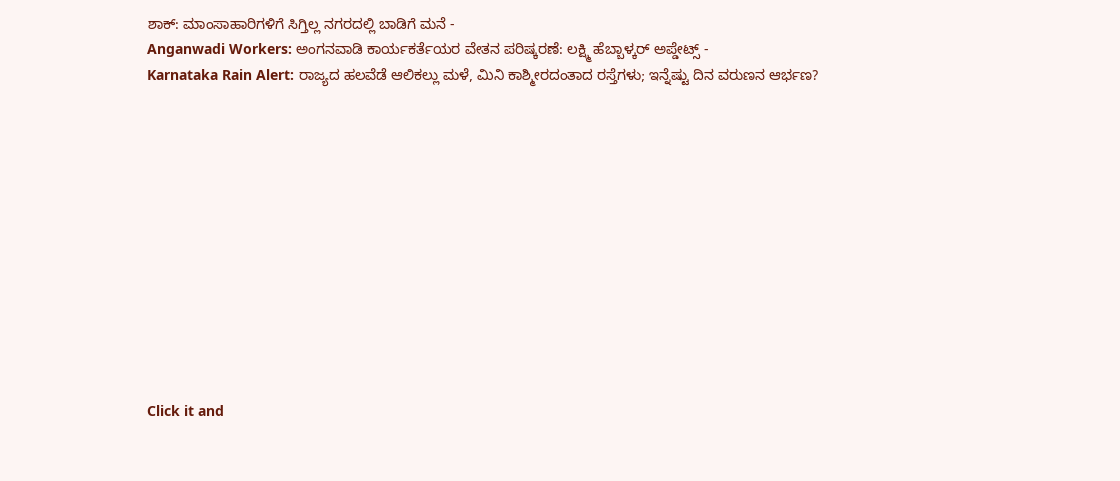ಶಾಕ್: ಮಾಂಸಾಹಾರಿಗಳಿಗೆ ಸಿಗ್ತಿಲ್ಲ ನಗರದಲ್ಲಿ ಬಾಡಿಗೆ ಮನೆ -
Anganwadi Workers: ಅಂಗನವಾಡಿ ಕಾರ್ಯಕರ್ತೆಯರ ವೇತನ ಪರಿಷ್ಕರಣೆ: ಲಕ್ಷ್ಮಿ ಹೆಬ್ಬಾಳ್ಕರ್ ಅಪ್ಡೇಟ್ಸ್ -
Karnataka Rain Alert: ರಾಜ್ಯದ ಹಲವೆಡೆ ಆಲಿಕಲ್ಲು ಮಳೆ, ಮಿನಿ ಕಾಶ್ಮೀರದಂತಾದ ರಸ್ತೆಗಳು; ಇನ್ನೆಷ್ಟು ದಿನ ವರುಣನ ಆರ್ಭಣ?












Click it and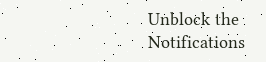Unblock the Notifications